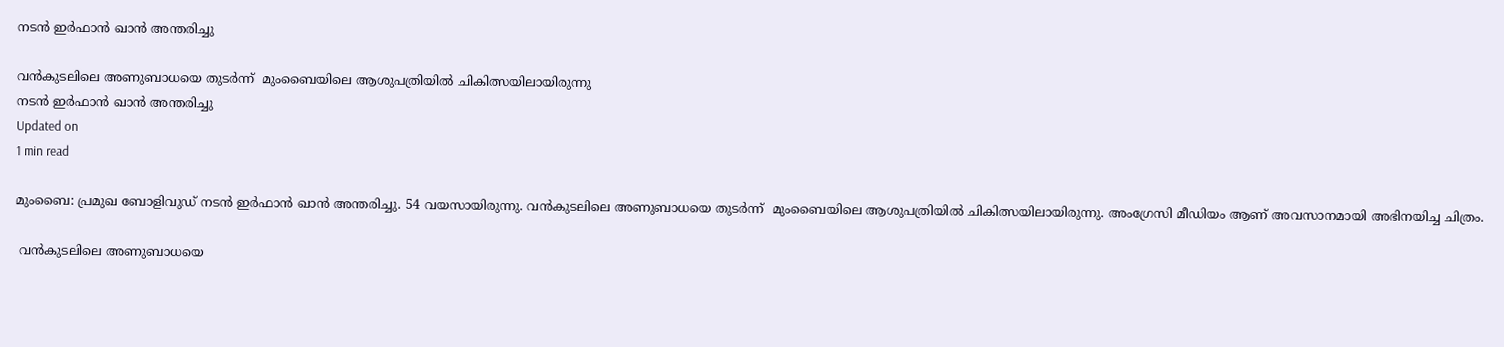നടന്‍ ഇര്‍ഫാന്‍ ഖാന്‍ അന്തരിച്ചു

വന്‍കുടലിലെ അണുബാധയെ തുടര്‍ന്ന്  മുംബൈയിലെ ആശുപത്രിയില്‍ ചികിത്സയിലായിരുന്നു
നടന്‍ ഇര്‍ഫാന്‍ ഖാന്‍ അന്തരിച്ചു
Updated on
1 min read

മുംബൈ: പ്രമുഖ ബോളിവുഡ് നടന്‍ ഇര്‍ഫാന്‍ ഖാന്‍ അന്തരിച്ചു. 54 വയസായിരുന്നു. വന്‍കുടലിലെ അണുബാധയെ തുടര്‍ന്ന്  മുംബൈയിലെ ആശുപത്രിയില്‍ ചികിത്സയിലായിരുന്നു. അംഗ്രേസി മീഡിയം ആണ് അവസാനമായി അഭിനയിച്ച ചിത്രം.

 വന്‍കുടലിലെ അണുബാധയെ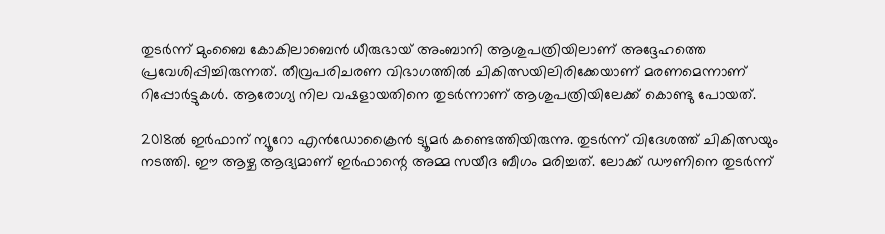തുടര്‍ന്ന് മുംബൈ കോകിലാബെന്‍ ധീരുഭായ് അംബാനി ആശുപത്രിയിലാണ് അദ്ദേഹത്തെ പ്രവേശിപ്പിച്ചിരുന്നത്. തീവ്രപരിചരണ വിഭാഗത്തില്‍ ചികിത്സയിലിരിക്കേയാണ് മരണമെന്നാണ് റിപ്പോര്‍ട്ടുകള്‍. ആരോഗ്യ നില വഷളായതിനെ തുടര്‍ന്നാണ് ആശുപത്രിയിലേക്ക് കൊണ്ടു പോയത്.

2018ല്‍ ഇര്‍ഫാന് ന്യൂറോ എന്‍ഡോക്രൈന്‍ ട്യൂമര്‍ കണ്ടെത്തിയിരുന്നു. തുടര്‍ന്ന് വിദേശത്ത് ചികിത്സയും നടത്തി. ഈ ആഴ്ച ആദ്യമാണ് ഇര്‍ഫാന്റെ അമ്മ സയീദ ബീഗം മരിച്ചത്. ലോക്ക് ഡൗണിനെ തുടര്‍ന്ന്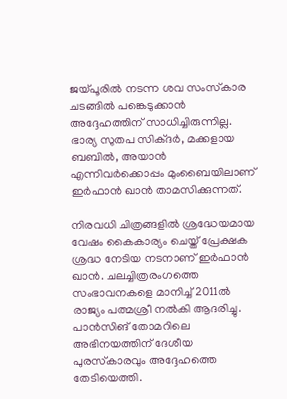ജയ്പൂരില്‍ നടന്ന ശവ സംസ്‌കാര ചടങ്ങില്‍ പങ്കെടുക്കാന്‍ അദ്ദേഹത്തിന് സാധിച്ചിരുന്നില്ല. ഭാര്യ സുതപ സിക്ദര്‍, മക്കളായ ബബില്‍, അയാന്‍  എന്നിവര്‍ക്കൊപ്പം മുംബൈയിലാണ് ഇര്‍ഫാന്‍ ഖാന്‍ താമസിക്കുന്നത്.

നിരവധി ചിത്രങ്ങളില്‍ ശ്രദ്ധേയമായ വേഷം കൈകാര്യം ചെയ്ത് പ്രേക്ഷക ശ്രദ്ധ നേടിയ നടനാണ് ഇര്‍ഫാന്‍ ഖാന്‍. ചലച്ചിത്രരംഗത്തെ സംഭാവനകളെ മാനിച്ച് 2011ല്‍ രാജ്യം പത്മശ്രീ നല്‍കി ആദരിച്ചു. പാന്‍സിങ് തോമറിലെ അഭിനയത്തിന് ദേശീയ പുരസ്‌കാരവും അദ്ദേഹത്തെ തേടിയെത്തി.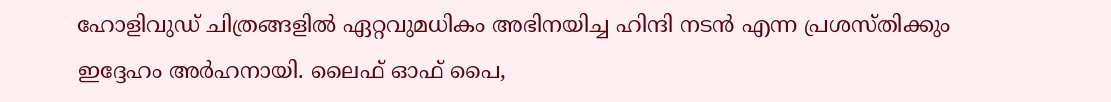ഹോളിവുഡ് ചിത്രങ്ങളില്‍ ഏറ്റവുമധികം അഭിനയിച്ച ഹിന്ദി നടന്‍ എന്ന പ്രശസ്തിക്കും ഇദ്ദേഹം അര്‍ഹനായി. ലൈഫ് ഓഫ് പൈ,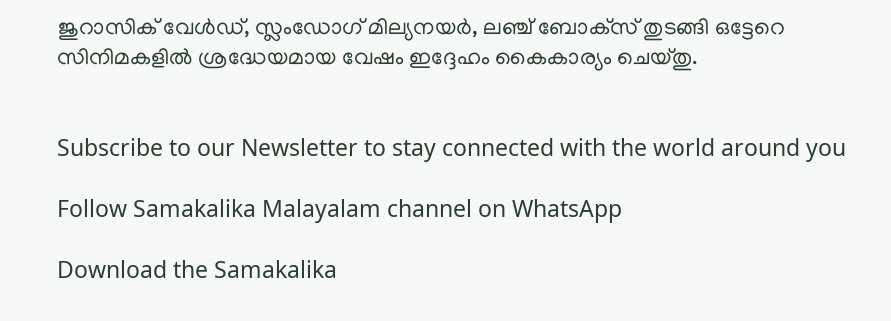ജുറാസിക് വേള്‍ഡ്, സ്ലംഡോഗ് മില്യനയര്‍, ലഞ്ച് ബോക്‌സ് തുടങ്ങി ഒട്ടേറെ സിനിമകളില്‍ ശ്രദ്ധേയമായ വേഷം ഇദ്ദേഹം കൈകാര്യം ചെയ്തു.


Subscribe to our Newsletter to stay connected with the world around you

Follow Samakalika Malayalam channel on WhatsApp

Download the Samakalika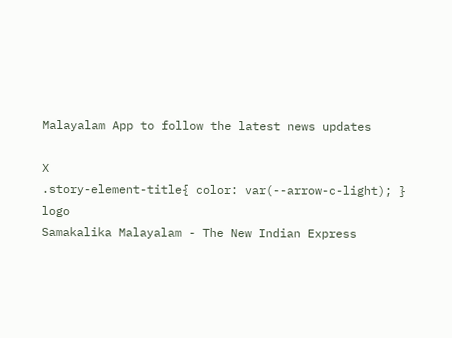Malayalam App to follow the latest news updates

X
.story-element-title{ color: var(--arrow-c-light); }
logo
Samakalika Malayalam - The New Indian Express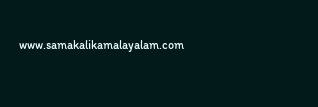www.samakalikamalayalam.com